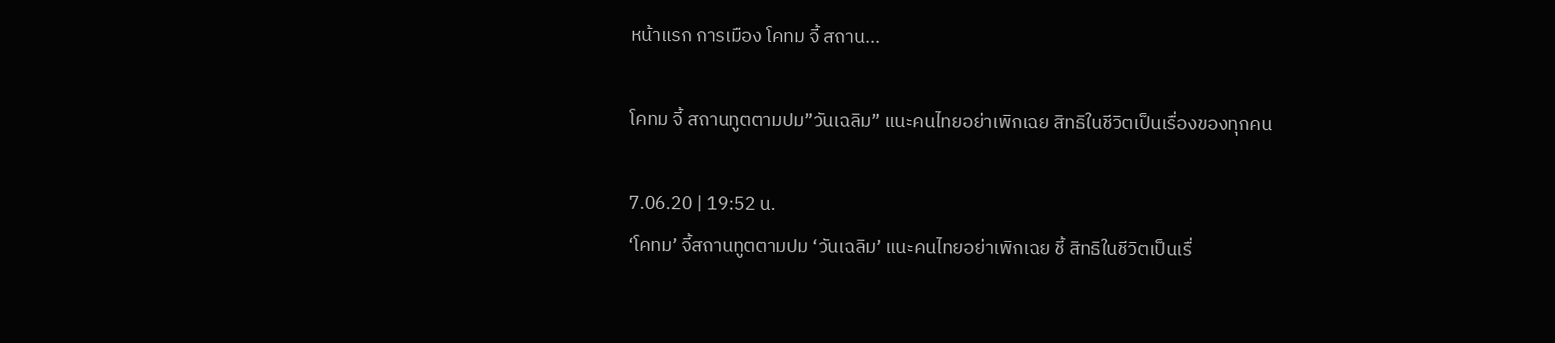หน้าแรก การเมือง โคทม จี้ สถาน...

โคทม จี้ สถานทูตตามปม”วันเฉลิม” แนะคนไทยอย่าเพิกเฉย สิทธิในชีวิตเป็นเรื่องของทุกคน

7.06.20 | 19:52 น.
‘โคทม’ จี้สถานทูตตามปม ‘วันเฉลิม’ แนะคนไทยอย่าเพิกเฉย ชี้ สิทธิในชีวิตเป็นเรื่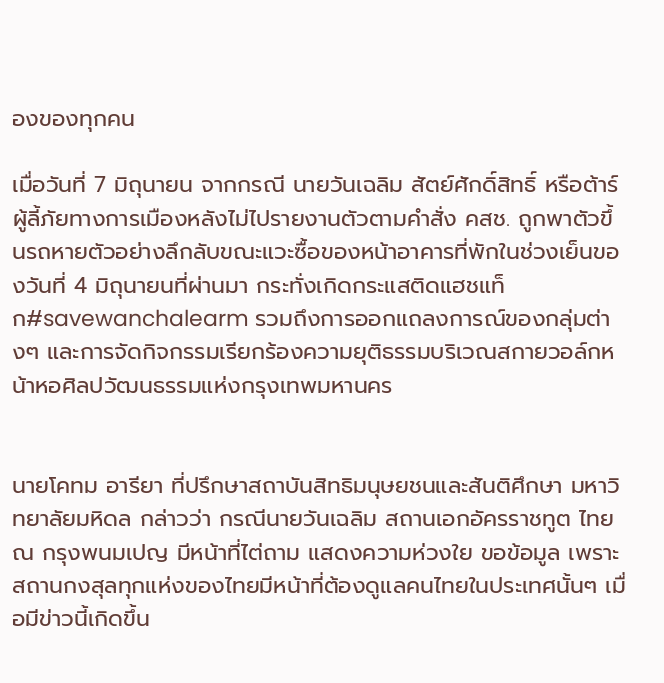องของทุกคน

เมื่อวันที่ 7 มิถุนายน จากกรณี นายวันเฉลิม สัตย์ศักดิ์สิทธิ์ หรือต้าร์ ผู้ลี้ภัยทางการเมืองหลังไม่ไปรายงานตัวตามคำสั่ง คสช. ถูกพาตัวขึ้นรถหายตัวอย่างลึกลับขณะแวะซื้อของหน้าอาคารที่พักในช่วงเย็นของวันที่ 4 มิถุนายนที่ผ่านมา กระทั่งเกิดกระแสติดแฮชแท็ก#savewanchalearm รวมถึงการออกแถลงการณ์ของกลุ่มต่างๆ และการจัดกิจกรรมเรียกร้องความยุติธรรมบริเวณสกายวอล์กหน้าหอศิลปวัฒนธรรมแห่งกรุงเทพมหานคร


นายโคทม อารียา ที่ปรึกษาสถาบันสิทธิมนุษยชนและสันติศึกษา มหาวิทยาลัยมหิดล กล่าวว่า กรณีนายวันเฉลิม สถานเอกอัครราชทูต ไทย ณ กรุงพนมเปญ มีหน้าที่ไต่ถาม แสดงความห่วงใย ขอข้อมูล เพราะสถานกงสุลทุกแห่งของไทยมีหน้าที่ต้องดูแลคนไทยในประเทศนั้นๆ เมื่อมีข่าวนี้เกิดขึ้น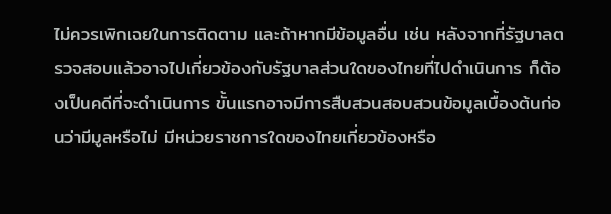ไม่ควรเพิกเฉยในการติดตาม และถ้าหากมีข้อมูลอื่น เช่น หลังจากที่รัฐบาลตรวจสอบแล้วอาจไปเกี่ยวข้องกับรัฐบาลส่วนใดของไทยที่ไปดำเนินการ ก็ต้องเป็นคดีที่จะดำเนินการ ขั้นแรกอาจมีการสืบสวนสอบสวนข้อมูลเบื้องต้นก่อนว่ามีมูลหรือไม่ มีหน่วยราชการใดของไทยเกี่ยวข้องหรือ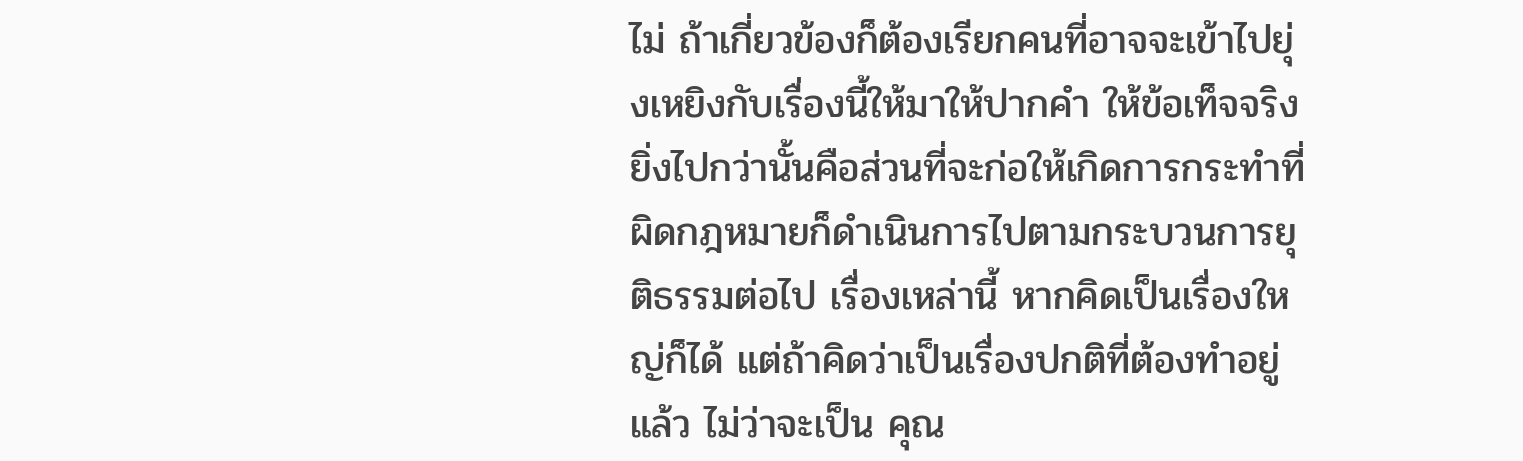ไม่ ถ้าเกี่ยวข้องก็ต้องเรียกคนที่อาจจะเข้าไปยุ่งเหยิงกับเรื่องนี้ให้มาให้ปากคำ ให้ข้อเท็จจริง ยิ่งไปกว่านั้นคือส่วนที่จะก่อให้เกิดการกระทำที่ผิดกฎหมายก็ดำเนินการไปตามกระบวนการยุติธรรมต่อไป เรื่องเหล่านี้ หากคิดเป็นเรื่องใหญ่ก็ได้ แต่ถ้าคิดว่าเป็นเรื่องปกติที่ต้องทำอยู่แล้ว ไม่ว่าจะเป็น คุณ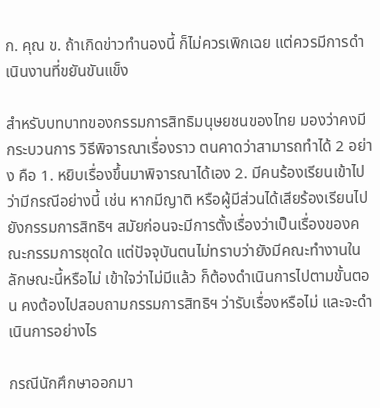ก. คุณ ข. ถ้าเกิดข่าวทำนองนี้ ก็ไม่ควรเพิกเฉย แต่ควรมีการดำเนินงานที่ขยันขันแข็ง

สำหรับบทบาทของกรรมการสิทธิมนุษยชนของไทย มองว่าคงมีกระบวนการ วิธีพิจารณาเรื่องราว ตนคาดว่าสามารถทำได้ 2 อย่าง คือ 1. หยิบเรื่องขึ้นมาพิจารณาได้เอง 2. มีคนร้องเรียนเข้าไป ว่ามีกรณีอย่างนี้ เช่น หากมีญาติ หรือผู้มีส่วนได้เสียร้องเรียนไปยังกรรมการสิทธิฯ สมัยก่อนจะมีการตั้งเรื่องว่าเป็นเรื่องของคณะกรรมการชุดใด แต่ปัจจุบันตนไม่ทราบว่ายังมีคณะทำงานในลักษณะนี้หรือไม่ เข้าใจว่าไม่มีแล้ว ก็ต้องดำเนินการไปตามขั้นตอน คงต้องไปสอบถามกรรมการสิทธิฯ ว่ารับเรื่องหรือไม่ และจะดำเนินการอย่างไร

กรณีนักศึกษาออกมา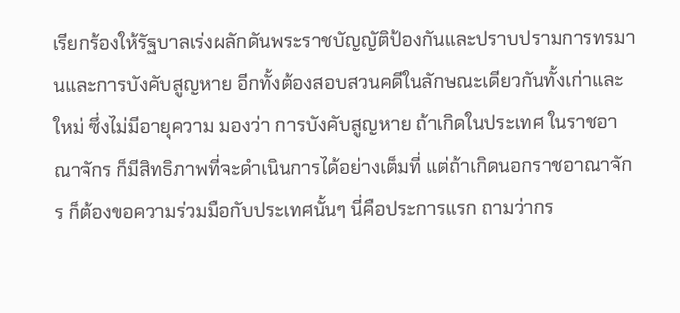เรียกร้องให้รัฐบาลเร่งผลักดันพระราชบัญญัติป้องกันและปราบปรามการทรมานและการบังคับสูญหาย อีกทั้งต้องสอบสวนคดีในลักษณะเดียวกันทั้งเก่าและใหม่ ซึ่งไม่มีอายุความ มองว่า การบังคับสูญหาย ถ้าเกิดในประเทศ ในราชอาณาจักร ก็มีสิทธิภาพที่จะดำเนินการได้อย่างเต็มที่ แต่ถ้าเกิดนอกราชอาณาจักร ก็ต้องขอความร่วมมือกับประเทศนั้นๆ นี่คือประการแรก ถามว่ากร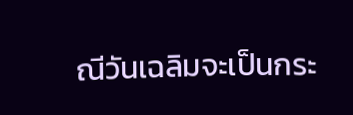ณีวันเฉลิมจะเป็นกระ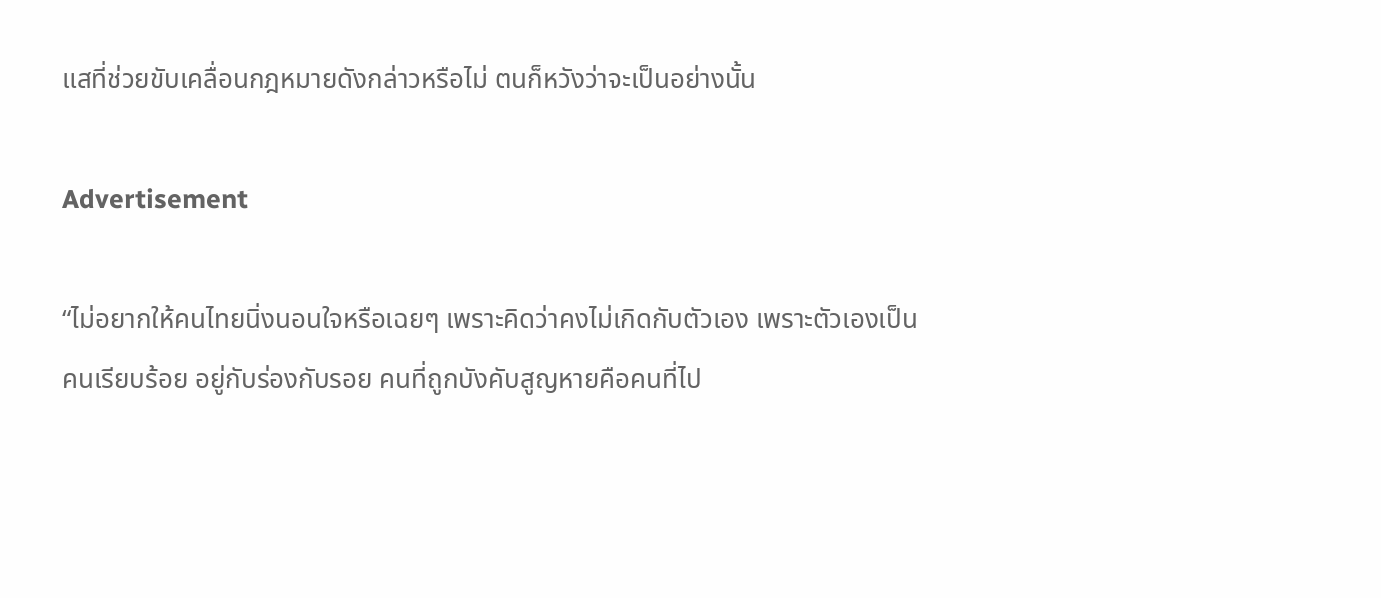แสที่ช่วยขับเคลื่อนกฎหมายดังกล่าวหรือไม่ ตนก็หวังว่าจะเป็นอย่างนั้น

Advertisement

“ไม่อยากให้คนไทยนิ่งนอนใจหรือเฉยๆ เพราะคิดว่าคงไม่เกิดกับตัวเอง เพราะตัวเองเป็นคนเรียบร้อย อยู่กับร่องกับรอย คนที่ถูกบังคับสูญหายคือคนที่ไป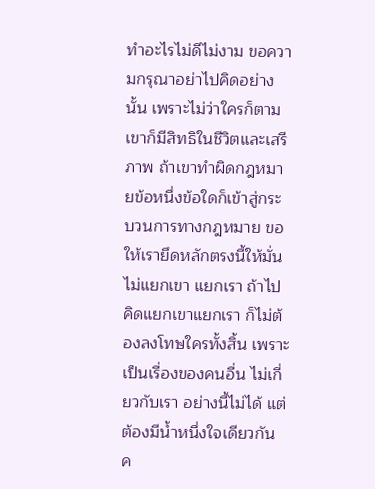ทำอะไรไม่ดีไม่งาม ขอความกรุณาอย่าไปคิดอย่างนั้น เพราะไม่ว่าใครก็ตาม เขาก็มีสิทธิในชีวิตและเสรีภาพ ถ้าเขาทำผิดกฎหมายข้อหนึ่งข้อใดก็เข้าสู่กระบวนการทางกฎหมาย ขอให้เรายึดหลักตรงนี้ให้มั่น ไม่แยกเขา แยกเรา ถ้าไปคิดแยกเขาแยกเรา ก็ไม่ต้องลงโทษใครทั้งสิ้น เพราะเป็นเรื่องของคนอื่น ไม่เกี่ยวกับเรา อย่างนี้ไม่ได้ แต่ต้องมีน้ำหนึ่งใจเดียวกัน ค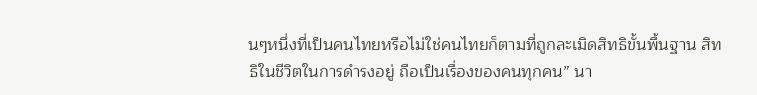นๆหนึ่งที่เป็นคนไทยหรือไม่ใช่คนไทยก็ตามที่ถูกละเมิดสิทธิขั้นพื้นฐาน สิทธิในชีวิตในการดำรงอยู่ ถือเป็นเรื่องของคนทุกคน” นา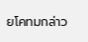ยโคทมกล่าว